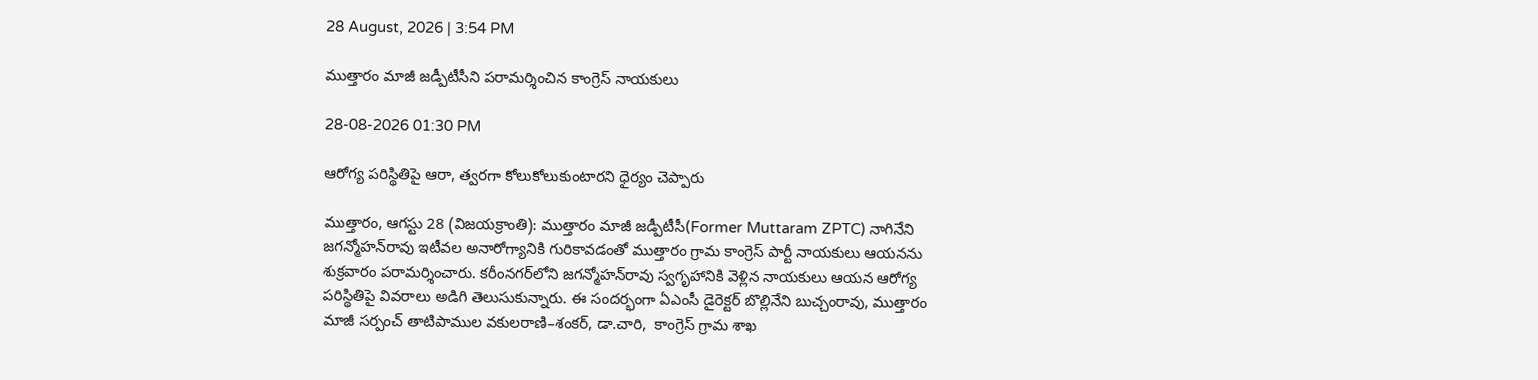28 August, 2026 | 3:54 PM

ముత్తారం మాజీ జడ్పీటీసీని పరామర్శించిన కాంగ్రెస్ నాయకులు

28-08-2026 01:30 PM

ఆరోగ్య పరిస్థితిపై ఆరా, త్వరగా కోలుకోలుకుంటారని ధైర్యం చెప్పారు

ముత్తారం, ఆగస్టు 28 (విజయక్రాంతి): ముత్తారం మాజీ జడ్పీటీసీ(Former Muttaram ZPTC) నాగినేని జగన్మోహన్‌రావు ఇటీవల అనారోగ్యానికి గురికావడంతో ముత్తారం గ్రామ కాంగ్రెస్ పార్టీ నాయకులు ఆయనను శుక్రవారం పరామర్శించారు. కరీంనగర్‌లోని జగన్మోహన్‌రావు స్వగృహానికి వెళ్లిన నాయకులు ఆయన ఆరోగ్య పరిస్థితిపై వివరాలు అడిగి తెలుసుకున్నారు. ఈ సందర్భంగా ఏఎంసీ డైరెక్టర్ బొల్లినేని బుచ్చంరావు, ముత్తారం  మాజీ సర్పంచ్ తాటిపాముల వకులరాణి–శంకర్, డా.చారి,  కాంగ్రెస్ గ్రామ శాఖ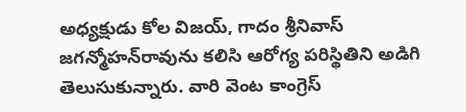అధ్యక్షుడు కోల విజయ్, గాదం శ్రీనివాస్ జగన్మోహన్‌రావును కలిసి ఆరోగ్య పరిస్థితిని అడిగి తెలుసుకున్నారు. వారి వెంట కాంగ్రెస్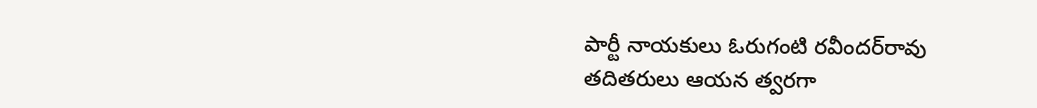పార్టీ నాయకులు ఓరుగంటి రవీందర్‌రావు తదితరులు ఆయన త్వరగా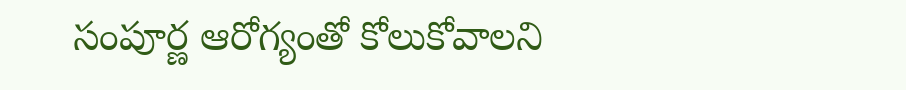సంపూర్ణ ఆరోగ్యంతో కోలుకోవాలని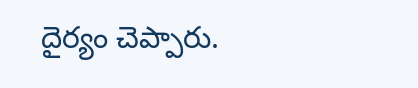దైర్యం చెప్పారు.